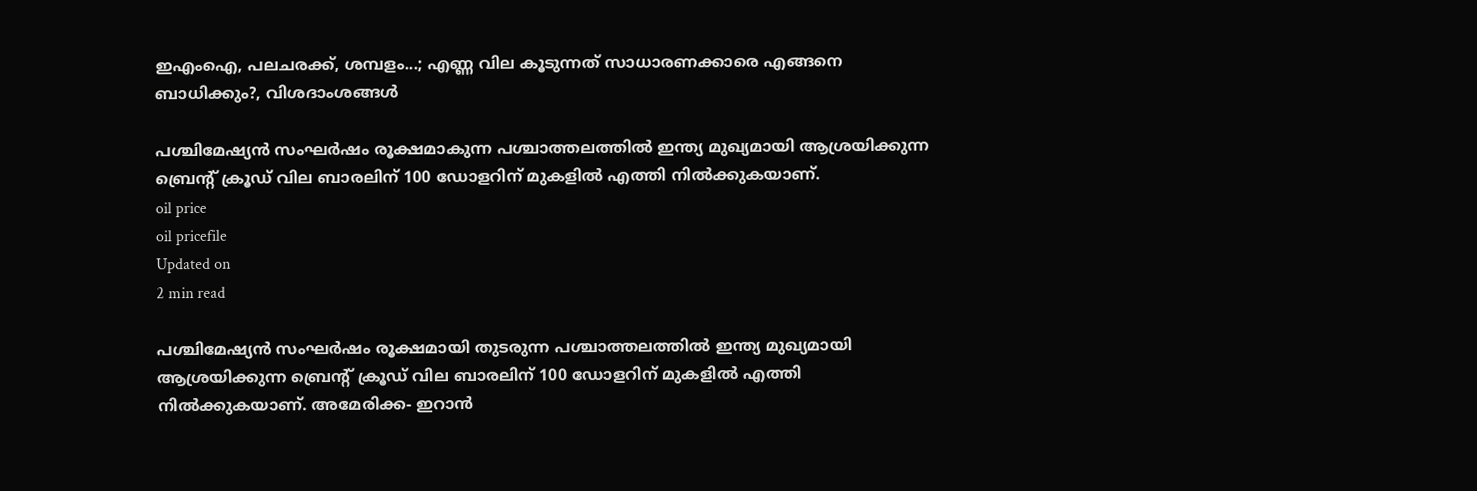ഇഎംഐ, പലചരക്ക്, ശമ്പളം...; എണ്ണ വില കൂടുന്നത് സാധാരണക്കാരെ എങ്ങനെ ബാധിക്കും?, വിശദാംശങ്ങള്‍

പശ്ചിമേഷ്യന്‍ സംഘര്‍ഷം രൂക്ഷമാകുന്ന പശ്ചാത്തലത്തില്‍ ഇന്ത്യ മുഖ്യമായി ആശ്രയിക്കുന്ന ബ്രെന്റ് ക്രൂഡ് വില ബാരലിന് 100 ഡോളറിന് മുകളില്‍ എത്തി നില്‍ക്കുകയാണ്.
oil price
oil pricefile
Updated on
2 min read

പശ്ചിമേഷ്യന്‍ സംഘര്‍ഷം രൂക്ഷമായി തുടരുന്ന പശ്ചാത്തലത്തില്‍ ഇന്ത്യ മുഖ്യമായി ആശ്രയിക്കുന്ന ബ്രെന്റ് ക്രൂഡ് വില ബാരലിന് 100 ഡോളറിന് മുകളില്‍ എത്തി നില്‍ക്കുകയാണ്. അമേരിക്ക- ഇറാന്‍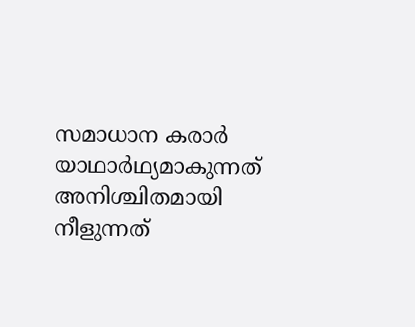സമാധാന കരാര്‍ യാഥാര്‍ഥ്യമാകുന്നത് അനിശ്ചിതമായി നീളുന്നത്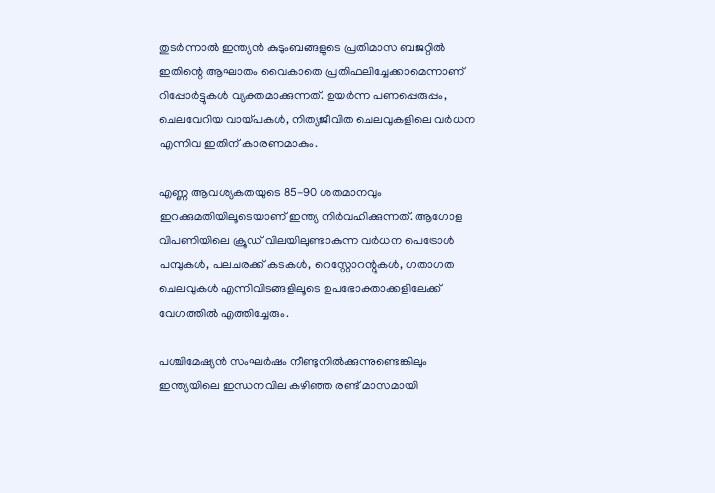തുടര്‍ന്നാല്‍ ഇന്ത്യന്‍ കുടുംബങ്ങളുടെ പ്രതിമാസ ബജറ്റില്‍ ഇതിന്റെ ആഘാതം വൈകാതെ പ്രതിഫലിച്ചേക്കാമെന്നാണ് റിപ്പോര്‍ട്ടുകള്‍ വ്യക്തമാക്കുന്നത്. ഉയര്‍ന്ന പണപ്പെരുപ്പം, ചെലവേറിയ വായ്പകള്‍, നിത്യജീവിത ചെലവുകളിലെ വര്‍ധന എന്നിവ ഇതിന് കാരണമാകും.

എണ്ണ ആവശ്യകതയുടെ 85-90 ശതമാനവും ഇറക്കുമതിയിലൂടെയാണ് ഇന്ത്യ നിര്‍വഹിക്കുന്നത്. ആഗോള വിപണിയിലെ ക്രൂഡ് വിലയിലുണ്ടാകുന്ന വര്‍ധന പെട്രോള്‍ പമ്പുകള്‍, പലചരക്ക് കടകള്‍, റെസ്റ്റോറന്റുകള്‍, ഗതാഗത ചെലവുകള്‍ എന്നിവിടങ്ങളിലൂടെ ഉപഭോക്താക്കളിലേക്ക് വേഗത്തില്‍ എത്തിച്ചേരും.

പശ്ചിമേഷ്യന്‍ സംഘര്‍ഷം നീണ്ടുനില്‍ക്കുന്നുണ്ടെങ്കിലും ഇന്ത്യയിലെ ഇന്ധനവില കഴിഞ്ഞ രണ്ട് മാസമായി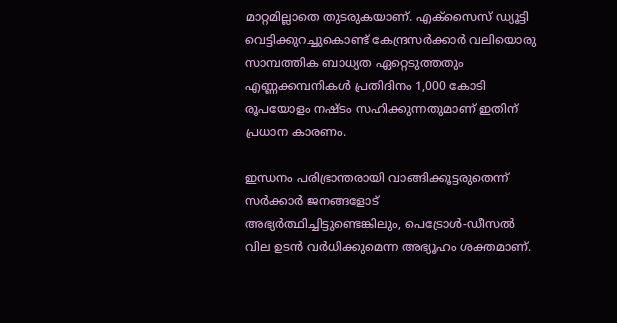മാറ്റമില്ലാതെ തുടരുകയാണ്. എക്‌സൈസ് ഡ്യൂട്ടി വെട്ടിക്കുറച്ചുകൊണ്ട് കേന്ദ്രസര്‍ക്കാര്‍ വലിയൊരു സാമ്പത്തിക ബാധ്യത ഏറ്റെടുത്തതും എണ്ണക്കമ്പനികള്‍ പ്രതിദിനം 1,000 കോടി രൂപയോളം നഷ്ടം സഹിക്കുന്നതുമാണ് ഇതിന് പ്രധാന കാരണം.

ഇന്ധനം പരിഭ്രാന്തരായി വാങ്ങിക്കൂട്ടരുതെന്ന് സര്‍ക്കാര്‍ ജനങ്ങളോട് അഭ്യര്‍ത്ഥിച്ചിട്ടുണ്ടെങ്കിലും, പെട്രോള്‍-ഡീസല്‍ വില ഉടന്‍ വര്‍ധിക്കുമെന്ന അഭ്യൂഹം ശക്തമാണ്.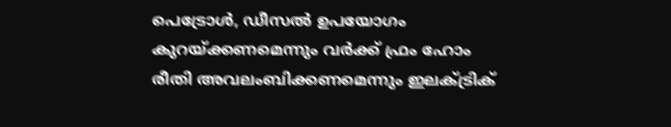പെട്രോള്‍, ഡീസല്‍ ഉപയോഗം കുറയ്ക്കണമെന്നും വര്‍ക്ക് ഫ്രം ഹോം രീതി അവലംബിക്കണമെന്നും ഇലക്ട്രിക്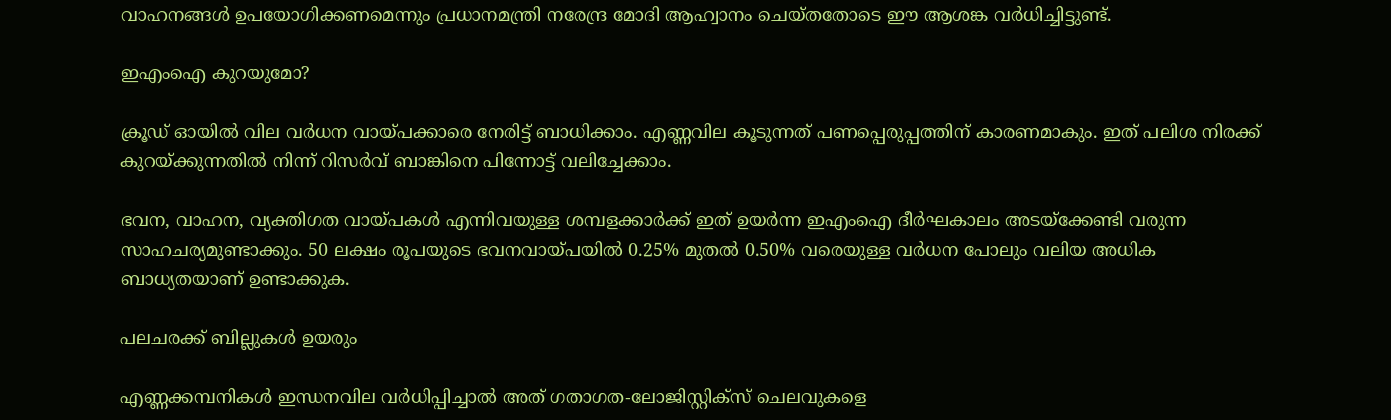വാഹനങ്ങള്‍ ഉപയോഗിക്കണമെന്നും പ്രധാനമന്ത്രി നരേന്ദ്ര മോദി ആഹ്വാനം ചെയ്തതോടെ ഈ ആശങ്ക വര്‍ധിച്ചിട്ടുണ്ട്.

ഇഎംഐ കുറയുമോ?

ക്രൂഡ് ഓയില്‍ വില വര്‍ധന വായ്പക്കാരെ നേരിട്ട് ബാധിക്കാം. എണ്ണവില കൂടുന്നത് പണപ്പെരുപ്പത്തിന് കാരണമാകും. ഇത് പലിശ നിരക്ക് കുറയ്ക്കുന്നതില്‍ നിന്ന് റിസര്‍വ് ബാങ്കിനെ പിന്നോട്ട് വലിച്ചേക്കാം.

ഭവന, വാഹന, വ്യക്തിഗത വായ്പകള്‍ എന്നിവയുള്ള ശമ്പളക്കാര്‍ക്ക് ഇത് ഉയര്‍ന്ന ഇഎംഐ ദീര്‍ഘകാലം അടയ്‌ക്കേണ്ടി വരുന്ന സാഹചര്യമുണ്ടാക്കും. 50 ലക്ഷം രൂപയുടെ ഭവനവായ്പയില്‍ 0.25% മുതല്‍ 0.50% വരെയുള്ള വര്‍ധന പോലും വലിയ അധിക ബാധ്യതയാണ് ഉണ്ടാക്കുക.

പലചരക്ക് ബില്ലുകള്‍ ഉയരും

എണ്ണക്കമ്പനികള്‍ ഇന്ധനവില വര്‍ധിപ്പിച്ചാല്‍ അത് ഗതാഗത-ലോജിസ്റ്റിക്‌സ് ചെലവുകളെ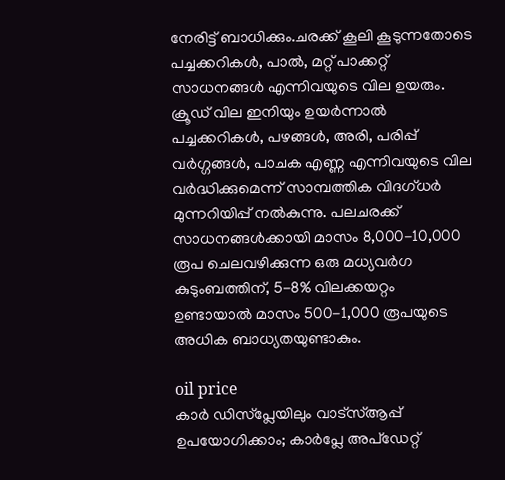നേരിട്ട് ബാധിക്കും.ചരക്ക് കൂലി കൂടുന്നതോടെ പച്ചക്കറികള്‍, പാല്‍, മറ്റ് പാക്കറ്റ് സാധനങ്ങള്‍ എന്നിവയുടെ വില ഉയരും. ക്രൂഡ് വില ഇനിയും ഉയര്‍ന്നാല്‍ പച്ചക്കറികള്‍, പഴങ്ങള്‍, അരി, പരിപ്പ് വര്‍ഗ്ഗങ്ങള്‍, പാചക എണ്ണ എന്നിവയുടെ വില വര്‍ദ്ധിക്കുമെന്ന് സാമ്പത്തിക വിദഗ്ധര്‍ മുന്നറിയിപ്പ് നല്‍കുന്നു. പലചരക്ക് സാധനങ്ങള്‍ക്കായി മാസം 8,000-10,000 രൂപ ചെലവഴിക്കുന്ന ഒരു മധ്യവര്‍ഗ കുടുംബത്തിന്, 5-8% വിലക്കയറ്റം ഉണ്ടായാല്‍ മാസം 500-1,000 രൂപയുടെ അധിക ബാധ്യതയുണ്ടാകും.

oil price
കാര്‍ ഡിസ്‌പ്ലേയിലും വാട്‌സ്ആപ്പ് ഉപയോഗിക്കാം; കാര്‍പ്ലേ അപ്‌ഡേറ്റ്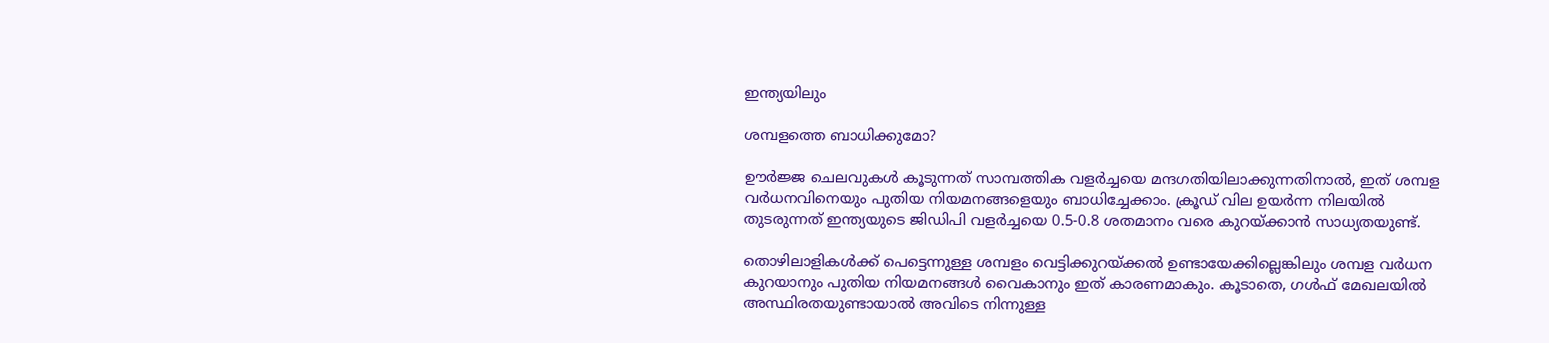ഇന്ത്യയിലും

ശമ്പളത്തെ ബാധിക്കുമോ?

ഊര്‍ജ്ജ ചെലവുകള്‍ കൂടുന്നത് സാമ്പത്തിക വളര്‍ച്ചയെ മന്ദഗതിയിലാക്കുന്നതിനാല്‍, ഇത് ശമ്പള വര്‍ധനവിനെയും പുതിയ നിയമനങ്ങളെയും ബാധിച്ചേക്കാം. ക്രൂഡ് വില ഉയര്‍ന്ന നിലയില്‍ തുടരുന്നത് ഇന്ത്യയുടെ ജിഡിപി വളര്‍ച്ചയെ 0.5-0.8 ശതമാനം വരെ കുറയ്ക്കാന്‍ സാധ്യതയുണ്ട്.

തൊഴിലാളികള്‍ക്ക് പെട്ടെന്നുള്ള ശമ്പളം വെട്ടിക്കുറയ്ക്കല്‍ ഉണ്ടായേക്കില്ലെങ്കിലും ശമ്പള വര്‍ധന കുറയാനും പുതിയ നിയമനങ്ങള്‍ വൈകാനും ഇത് കാരണമാകും. കൂടാതെ, ഗള്‍ഫ് മേഖലയില്‍ അസ്ഥിരതയുണ്ടായാല്‍ അവിടെ നിന്നുള്ള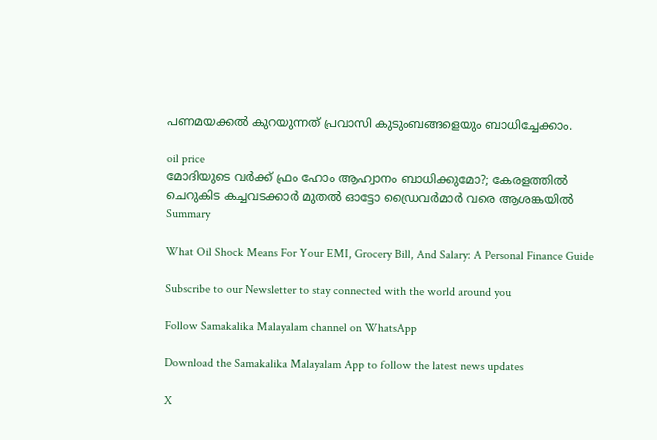പണമയക്കല്‍ കുറയുന്നത് പ്രവാസി കുടുംബങ്ങളെയും ബാധിച്ചേക്കാം.

oil price
മോദിയുടെ വര്‍ക്ക് ഫ്രം ഹോം ആഹ്വാനം ബാധിക്കുമോ?; കേരളത്തില്‍ ചെറുകിട കച്ചവടക്കാര്‍ മുതല്‍ ഓട്ടോ ഡ്രൈവര്‍മാര്‍ വരെ ആശങ്കയില്‍
Summary

What Oil Shock Means For Your EMI, Grocery Bill, And Salary: A Personal Finance Guide

Subscribe to our Newsletter to stay connected with the world around you

Follow Samakalika Malayalam channel on WhatsApp

Download the Samakalika Malayalam App to follow the latest news updates

X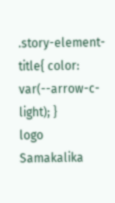.story-element-title{ color: var(--arrow-c-light); }
logo
Samakalika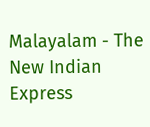Malayalam - The New Indian Express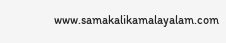www.samakalikamalayalam.com